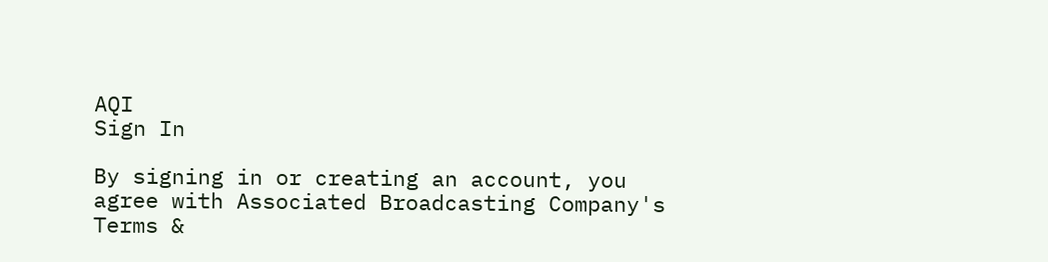AQI
Sign In

By signing in or creating an account, you agree with Associated Broadcasting Company's Terms &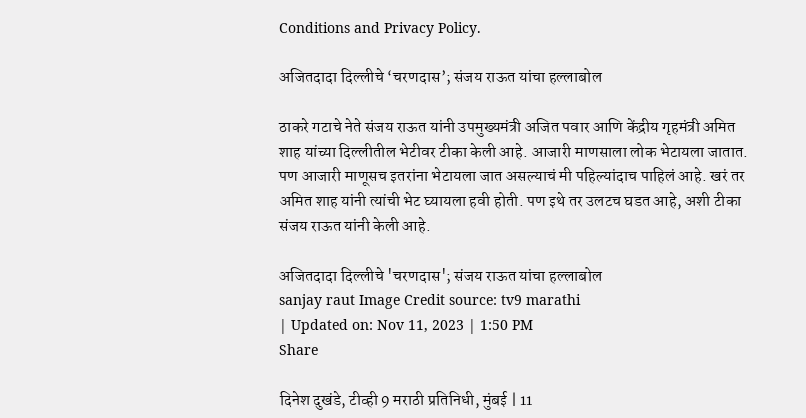Conditions and Privacy Policy.

अजितदादा दिल्लीचे ‘चरणदास’; संजय राऊत यांचा हल्लाबोल

ठाकरे गटाचे नेते संजय राऊत यांनी उपमुख्यमंत्री अजित पवार आणि केंद्रीय गृहमंत्री अमित शाह यांच्या दिल्लीतील भेटीवर टीका केली आहे. आजारी माणसाला लोक भेटायला जातात. पण आजारी माणूसच इतरांना भेटायला जात असल्याचं मी पहिल्यांदाच पाहिलं आहे. खरं तर अमित शाह यांनी त्यांची भेट घ्यायला हवी होती. पण इथे तर उलटच घडत आहे, अशी टीका संजय राऊत यांनी केली आहे.

अजितदादा दिल्लीचे 'चरणदास'; संजय राऊत यांचा हल्लाबोल
sanjay raut Image Credit source: tv9 marathi
| Updated on: Nov 11, 2023 | 1:50 PM
Share

दिनेश दुखंडे, टीव्ही 9 मराठी प्रतिनिधी, मुंबई | 11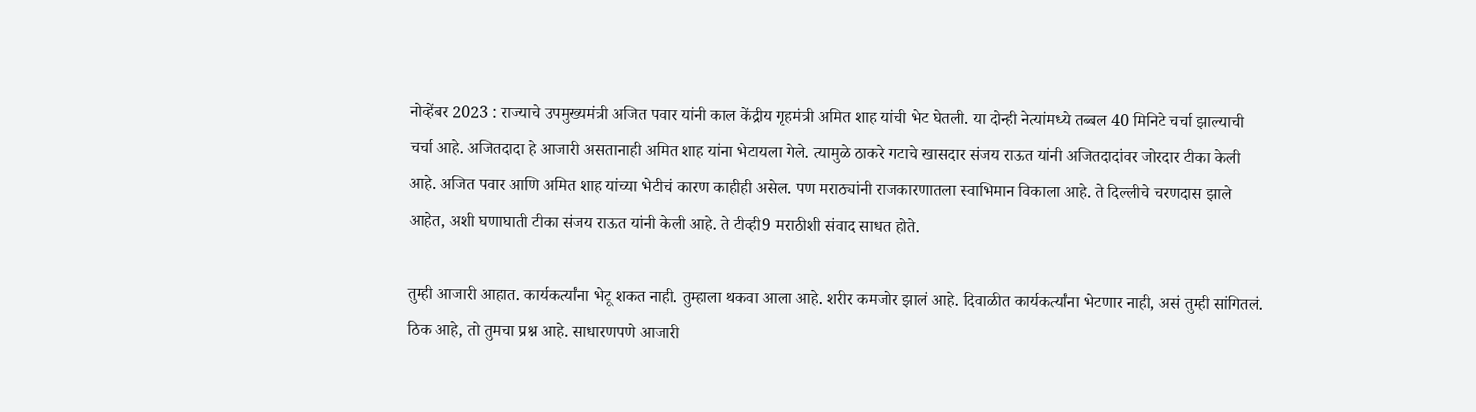नोव्हेंबर 2023 : राज्याचे उपमुख्यमंत्री अजित पवार यांनी काल केंद्रीय गृहमंत्री अमित शाह यांची भेट घेतली. या दोन्ही नेत्यांमध्ये तब्बल 40 मिनिटे चर्चा झाल्याची चर्चा आहे. अजितदादा हे आजारी असतानाही अमित शाह यांना भेटायला गेले. त्यामुळे ठाकरे गटाचे खासदार संजय राऊत यांनी अजितदादांवर जोरदार टीका केली आहे. अजित पवार आणि अमित शाह यांच्या भेटीचं कारण काहीही असेल. पण मराठ्यांनी राजकारणातला स्वाभिमान विकाला आहे. ते दिल्लीचे चरणदास झाले आहेत, अशी घणाघाती टीका संजय राऊत यांनी केली आहे. ते टीव्ही9 मराठीशी संवाद साधत होते.

तुम्ही आजारी आहात. कार्यकर्त्यांना भेटू शकत नाही. तुम्हाला थकवा आला आहे. शरीर कमजोर झालं आहे. दिवाळीत कार्यकर्त्यांना भेटणार नाही, असं तुम्ही सांगितलं. ठिक आहे, तो तुमचा प्रश्न आहे. साधारणपणे आजारी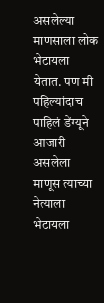असलेल्या माणसाला लोक भेटायला येतात. पण मी पहिल्यांदाच पाहिलं डेंग्यूने आजारी असलेला माणूस त्याच्या नेत्याला भेटायला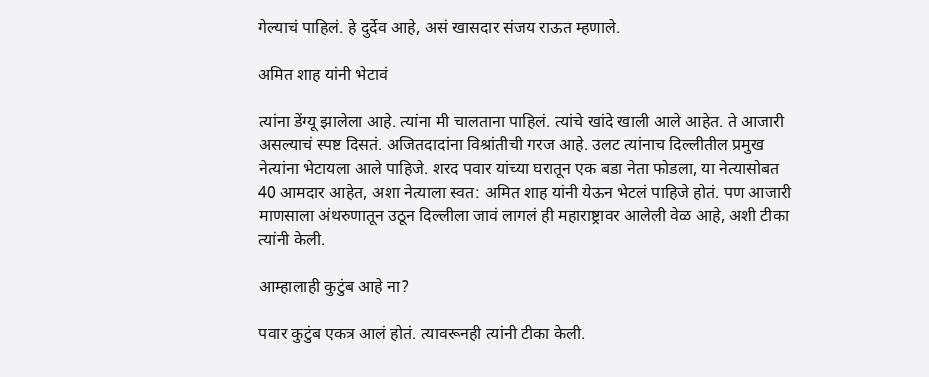गेल्याचं पाहिलं. हे दुर्देव आहे, असं खासदार संजय राऊत म्हणाले.

अमित शाह यांनी भेटावं

त्यांना डेंग्यू झालेला आहे. त्यांना मी चालताना पाहिलं. त्यांचे खांदे खाली आले आहेत. ते आजारी असल्याचं स्पष्ट दिसतं. अजितदादांना विश्रांतीची गरज आहे. उलट त्यांनाच दिल्लीतील प्रमुख नेत्यांना भेटायला आले पाहिजे. शरद पवार यांच्या घरातून एक बडा नेता फोडला, या नेत्यासोबत 40 आमदार आहेत, अशा नेत्याला स्वत: अमित शाह यांनी येऊन भेटलं पाहिजे होतं. पण आजारी माणसाला अंथरुणातून उठून दिल्लीला जावं लागलं ही महाराष्ट्रावर आलेली वेळ आहे, अशी टीका त्यांनी केली.

आम्हालाही कुटुंब आहे ना?

पवार कुटुंब एकत्र आलं होतं. त्यावरूनही त्यांनी टीका केली.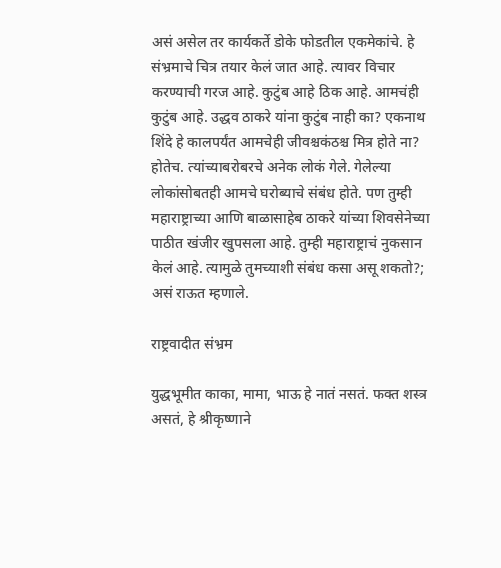असं असेल तर कार्यकर्ते डोके फोडतील एकमेकांचे. हे संभ्रमाचे चित्र तयार केलं जात आहे. त्यावर विचार करण्याची गरज आहे. कुटुंब आहे ठिक आहे. आमचंही कुटुंब आहे. उद्धव ठाकरे यांना कुटुंब नाही का? एकनाथ शिंदे हे कालपर्यंत आमचेही जीवश्चकंठश्च मित्र होते ना? होतेच. त्यांच्याबरोबरचे अनेक लोकं गेले. गेलेल्या लोकांसोबतही आमचे घरोब्याचे संबंध होते. पण तुम्ही महाराष्ट्राच्या आणि बाळासाहेब ठाकरे यांच्या शिवसेनेच्या पाठीत खंजीर खुपसला आहे. तुम्ही महाराष्ट्राचं नुकसान केलं आहे. त्यामुळे तुमच्याशी संबंध कसा असू शकतो?; असं राऊत म्हणाले.

राष्ट्रवादीत संभ्रम

युद्धभूमीत काका, मामा, भाऊ हे नातं नसतं. फक्त शस्त्र असतं, हे श्रीकृष्णाने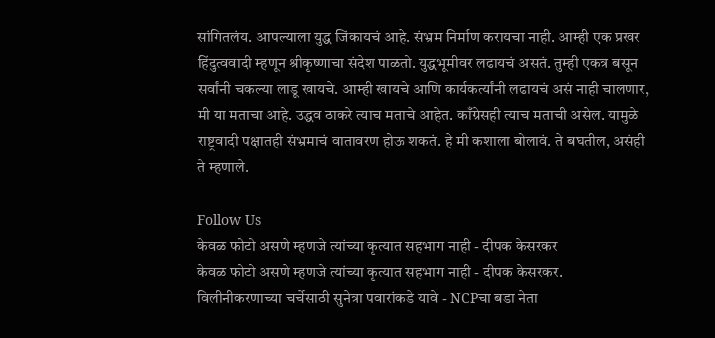सांगितलंय. आपल्याला युद्ध जिंकायचं आहे. संभ्रम निर्माण करायचा नाही. आम्ही एक प्रखर हिंदुत्ववादी म्हणून श्रीकृष्णाचा संदेश पाळतो. युद्धभूमीवर लढायचं असतं. तुम्ही एकत्र बसून सर्वांनी चकल्या लाडू खायचे. आम्ही खायचे आणि कार्यकर्त्यांनी लढायचं असं नाही चालणार, मी या मताचा आहे. उद्धव ठाकरे त्याच मताचे आहेत. काँग्रेसही त्याच मताची असेल. यामुळे राष्ट्रवादी पक्षातही संभ्रमाचं वातावरण होऊ शकतं. हे मी कशाला बोलावं. ते बघतील, असंही ते म्हणाले.

Follow Us
केवळ फोटो असणे म्हणजे त्यांच्या कृत्यात सहभाग नाही - दीपक केसरकर
केवळ फोटो असणे म्हणजे त्यांच्या कृत्यात सहभाग नाही - दीपक केसरकर.
विलीनीकरणाच्या चर्चेसाठी सुनेत्रा पवारांकडे यावे - NCPचा बडा नेता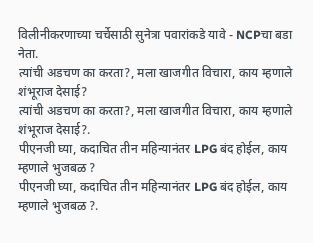विलीनीकरणाच्या चर्चेसाठी सुनेत्रा पवारांकडे यावे - NCPचा बडा नेता.
त्यांची अडचण का करता?, मला खाजगीत विचारा, काय म्हणाले शंभूराज देसाई?
त्यांची अडचण का करता?, मला खाजगीत विचारा, काय म्हणाले शंभूराज देसाई?.
पीएनजी घ्या, कदाचित तीन महिन्यानंतर LPG बंद होईल, काय म्हणाले भुजबळ ?
पीएनजी घ्या, कदाचित तीन महिन्यानंतर LPG बंद होईल, काय म्हणाले भुजबळ ?.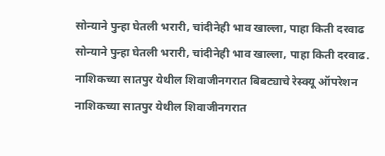सोन्याने पुन्हा घेतली भरारी, चांदीनेही भाव खाल्ला, पाहा किती दरवाढ
सोन्याने पुन्हा घेतली भरारी, चांदीनेही भाव खाल्ला, पाहा किती दरवाढ.
नाशिकच्या सातपुर येथील शिवाजीनगरात बिबट्याचे रेस्क्यू ऑपरेशन
नाशिकच्या सातपुर येथील शिवाजीनगरात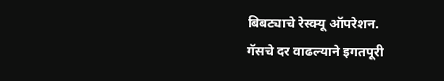बिबट्याचे रेस्क्यू ऑपरेशन.
गॅसचे दर वाढल्याने इगतपूरी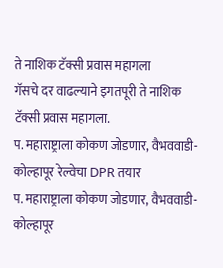ते नाशिक टॅक्सी प्रवास महागला
गॅसचे दर वाढल्याने इगतपूरी ते नाशिक टॅक्सी प्रवास महागला.
प. महाराष्ट्राला कोकण जोडणार, वैभववाडी-कोल्हापूर रेल्वेचा DPR तयार
प. महाराष्ट्राला कोकण जोडणार, वैभववाडी-कोल्हापूर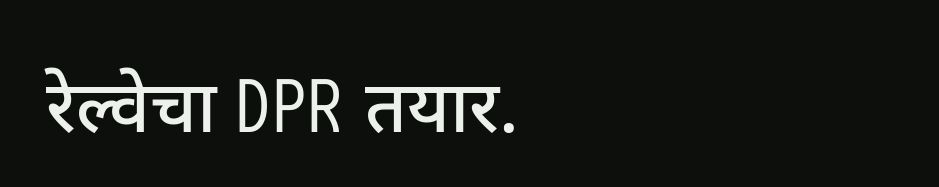रेल्वेचा DPR तयार.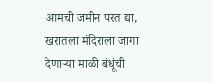आमची जमीन परत द्या, खरातला मंदिराला जागा देणाऱ्या माळी बंधूंची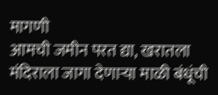मागणी
आमची जमीन परत द्या, खरातला मंदिराला जागा देणाऱ्या माळी बंधूंची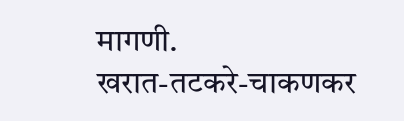मागणी.
खरात-तटकरे-चाकणकर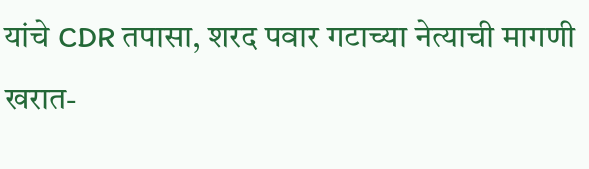यांचे CDR तपासा, शरद पवार गटाच्या नेत्याची मागणी
खरात-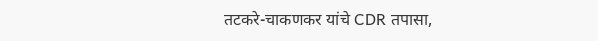तटकरे-चाकणकर यांचे CDR तपासा,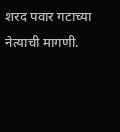शरद पवार गटाच्या नेत्याची मागणी.